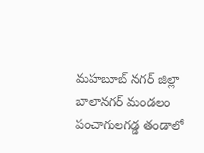మహబూబ్ నగర్ జిల్లా బాలానగర్ మండలం పంచాగులగడ్డ తండాలో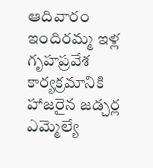ఆదివారం ఇందిరమ్మ ఇళ్ల గృహప్రవేశ కార్యక్రమానికి హాజరైన జడ్చర్ల ఎమ్మెల్యే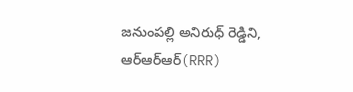జనుంపల్లి అనిరుధ్ రెడ్డిని, ఆర్ఆర్ఆర్(RRR)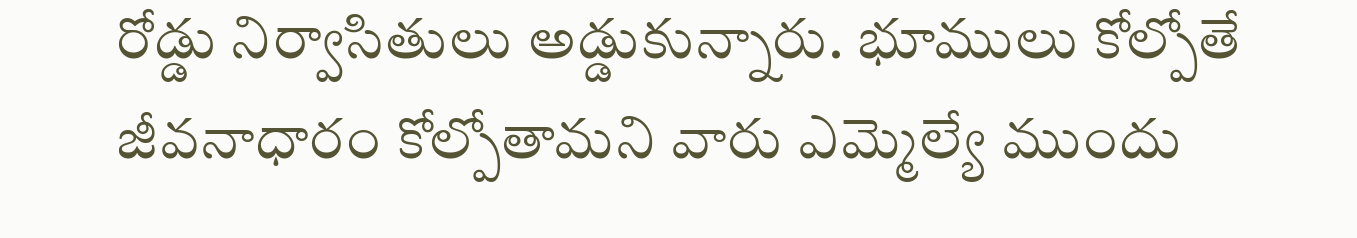రోడ్డు నిర్వాసితులు అడ్డుకున్నారు. భూములు కోల్పోతే జీవనాధారం కోల్పోతామని వారు ఎమ్మెల్యే ముందు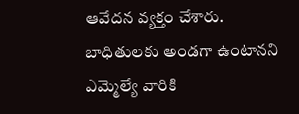ఆవేదన వ్యక్తం చేశారు. బాధితులకు అండగా ఉంటానని ఎమ్మెల్యే వారికి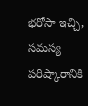భరోసా ఇచ్చి, సమస్య పరిష్కారానికి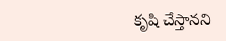కృషి చేస్తానని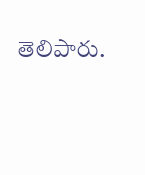తెలిపారు.